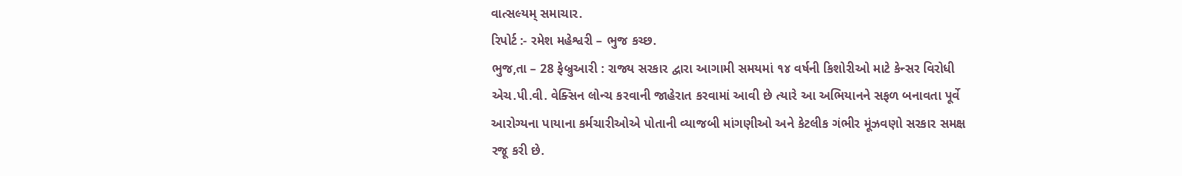વાત્સલ્યમ્ સમાચાર.
રિપોર્ટ :- રમેશ મહેશ્વરી – ભુજ કચ્છ.
ભુજ,તા – 28 ફેબ્રુઆરી : રાજ્ય સરકાર દ્વારા આગામી સમયમાં ૧૪ વર્ષની કિશોરીઓ માટે કેન્સર વિરોધી એચ.પી.વી. વેક્સિન લોન્ચ કરવાની જાહેરાત કરવામાં આવી છે ત્યારે આ અભિયાનને સફળ બનાવતા પૂર્વે આરોગ્યના પાયાના કર્મચારીઓએ પોતાની વ્યાજબી માંગણીઓ અને કેટલીક ગંભીર મૂંઝવણો સરકાર સમક્ષ રજૂ કરી છે.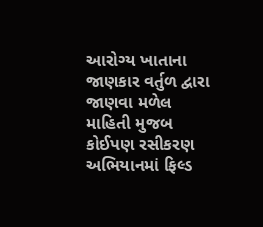આરોગ્ય ખાતાના જાણકાર વર્તુળ દ્વારા જાણવા મળેલ માહિતી મુજબ કોઈપણ રસીકરણ અભિયાનમાં ફિલ્ડ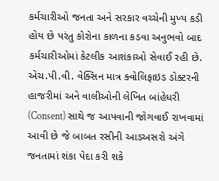કર્મચારીઓ જનતા અને સરકાર વચ્ચેની મુખ્ય કડી હોય છે પરંતુ કોરોના કાળના કડવા અનુભવો બાદ કર્મચારીઓમાં કેટલીક આશંકાઓ સેવાઈ રહી છે.
એચ.પી.વી. વેક્સિન માત્ર ક્વોલિફાઇડ ડોક્ટરની હાજરીમાં અને વાલીઓની લેખિત બાંહેધરી (Consent) સાથે જ આપવાની જોગવાઈ રાખવામાં આવી છે જે બાબત રસીની આડઅસરો અંગે જનતામાં શંકા પેદા કરી શકે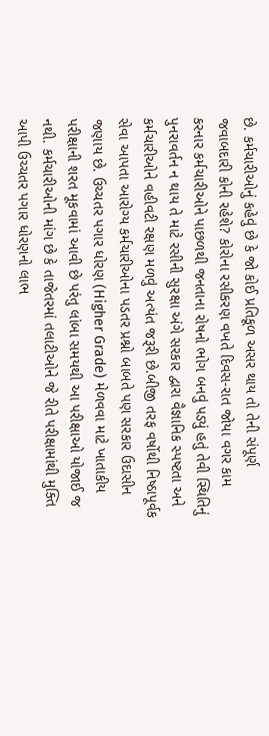છે. કર્મચારીઓનું કહેવું છે કે જો કોઈ પ્રતિકૂળ અસર થાય તો તેની સંપૂર્ણ જવાબદારી કોની રહેશે? કોરોના રસીકરણ વખતે દિવસ-રાત જોયા વગર કામ કરનાર કર્મચારીઓને પાછળથી જનતાના રોષનો ભોગ બનવું પડ્યું હતું તેવી સ્થિતિનું પુનરાવર્તન ન થાય તે માટે રસીની સુરક્ષા અંગે સરકાર દ્વારા વૈજ્ઞાનિક સ્પષ્ટતા અને કર્મચારીઓને વહીવટી રક્ષણ મળવું અત્યંત જરૂરી છે.બીજી તરફ વર્ષોથી નિષ્ઠાપૂર્વક સેવા આપતા આરોગ્ય કર્મચારીઓના પડતર પ્રશ્નો બાબતે પણ સરકાર ઉદાસીન જણાય છે. ઉચ્ચતર પગાર ધોરણ (Higher Grade) મેળવવા માટે ખાતાકીય પરીક્ષાની શરત મૂકવામાં આવી છે પરંતુ લાંબા સમયથી આ પરીક્ષાઓ યોજાઈ જ નથી. કર્મચારીઓની માંગ છે કે તાજેતરમાં તલાટીઓને જે રીતે પરીક્ષામાંથી મુક્તિ આપી ઉચ્ચતર પગાર ધોરણનો લાભ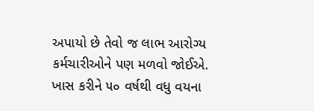અપાયો છે તેવો જ લાભ આરોગ્ય કર્મચારીઓને પણ મળવો જોઈએ. ખાસ કરીને ૫૦ વર્ષથી વધુ વયના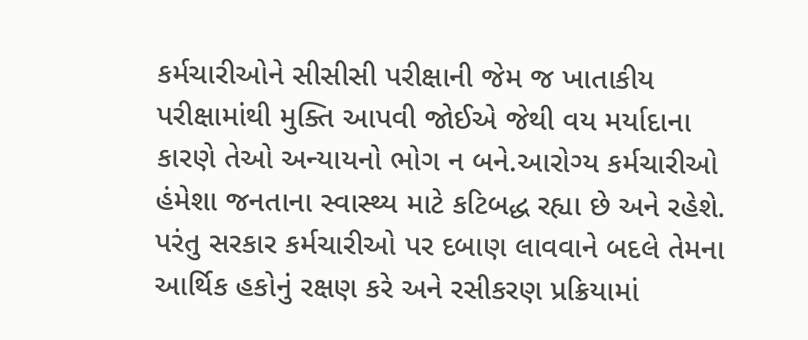કર્મચારીઓને સીસીસી પરીક્ષાની જેમ જ ખાતાકીય પરીક્ષામાંથી મુક્તિ આપવી જોઈએ જેથી વય મર્યાદાના કારણે તેઓ અન્યાયનો ભોગ ન બને.આરોગ્ય કર્મચારીઓ હંમેશા જનતાના સ્વાસ્થ્ય માટે કટિબદ્ધ રહ્યા છે અને રહેશે. પરંતુ સરકાર કર્મચારીઓ પર દબાણ લાવવાને બદલે તેમના આર્થિક હકોનું રક્ષણ કરે અને રસીકરણ પ્રક્રિયામાં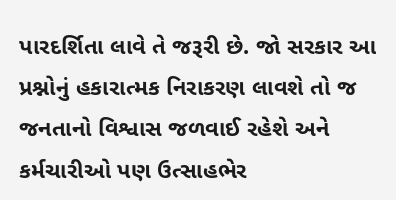પારદર્શિતા લાવે તે જરૂરી છે. જો સરકાર આ પ્રશ્નોનું હકારાત્મક નિરાકરણ લાવશે તો જ જનતાનો વિશ્વાસ જળવાઈ રહેશે અને કર્મચારીઓ પણ ઉત્સાહભેર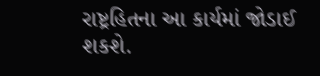રાષ્ટ્રહિતના આ કાર્યમાં જોડાઈ શકશે.